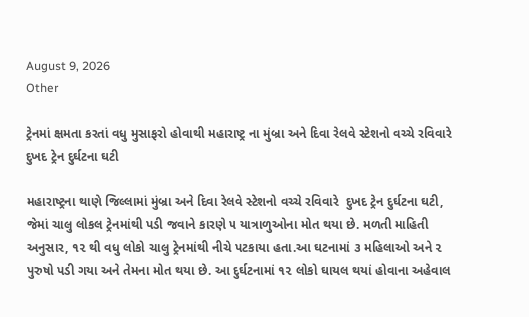August 9, 2026
Other

ટ્રેનમાં ક્ષમતા કરતાં વધુ મુસાફરો હોવાથી મહારાષ્ટ્ર ના મુંબ્રા અને દિવા રેલવે સ્‍ટેશનો વચ્‍ચે રવિવારે  દુખદ ટ્રેન દુર્ઘટના ઘટી

મહારાષ્‍ટ્રના થાણે જિલ્લામાં મુંબ્રા અને દિવા રેલવે સ્‍ટેશનો વચ્‍ચે રવિવારે  દુખદ ટ્રેન દુર્ઘટના ઘટી, જેમાં ચાલુ લોકલ ટ્રેનમાંથી પડી જવાને કારણે ૫ યાત્રાળુઓના મોત થયા છે. મળતી માહિતી અનુસાર, ૧૨ થી વધુ લોકો ચાલુ ટ્રેનમાંથી નીચે પટકાયા હતા.આ ઘટનામાં ૩ મહિલાઓ અને ૨ પુરુષો પડી ગયા અને તેમના મોત થયા છે. આ દુર્ઘટનામાં ૧૨ લોકો ઘાયલ થયાં હોવાના અહેવાલ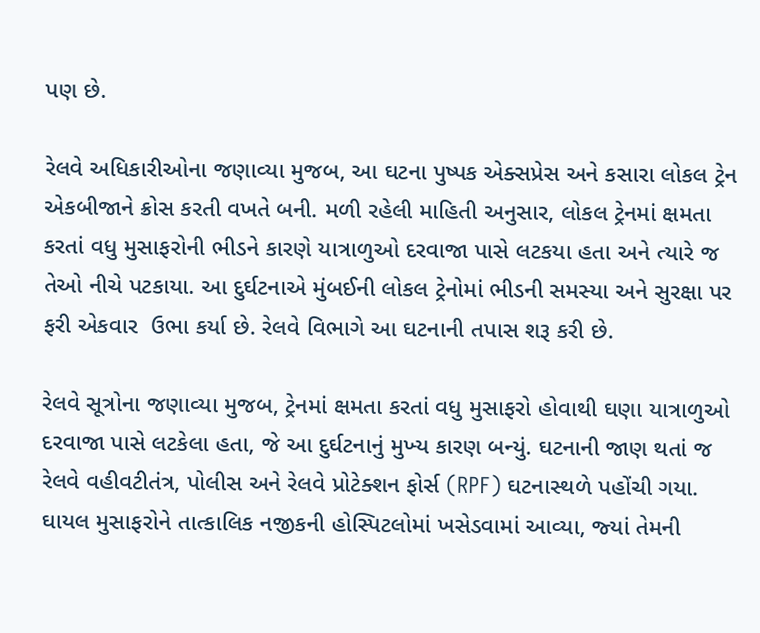પણ છે.

રેલવે અધિકારીઓના જણાવ્‍યા મુજબ, આ ઘટના પુષ્‍પક એક્‍સપ્રેસ અને કસારા લોકલ ટ્રેન એકબીજાને ક્રોસ કરતી વખતે બની. મળી રહેલી માહિતી અનુસાર, લોકલ ટ્રેનમાં ક્ષમતા કરતાં વધુ મુસાફરોની ભીડને કારણે યાત્રાળુઓ દરવાજા પાસે લટકયા હતા અને ત્‍યારે જ તેઓ નીચે પટકાયા. આ દુર્ઘટનાએ મુંબઈની લોકલ ટ્રેનોમાં ભીડની સમસ્‍યા અને સુરક્ષા પર ફરી એકવાર  ઉભા કર્યા છે. રેલવે વિભાગે આ ઘટનાની તપાસ શરૂ કરી છે.

રેલવે સૂત્રોના જણાવ્‍યા મુજબ, ટ્રેનમાં ક્ષમતા કરતાં વધુ મુસાફરો હોવાથી ઘણા યાત્રાળુઓ દરવાજા પાસે લટકેલા હતા, જે આ દુર્ઘટનાનું મુખ્‍ય કારણ બન્‍યું. ઘટનાની જાણ થતાં જ રેલવે વહીવટીતંત્ર, પોલીસ અને રેલવે પ્રોટેક્‍શન ફોર્સ (RPF) ઘટનાસ્‍થળે પહોંચી ગયા. ઘાયલ મુસાફરોને તાત્‍કાલિક નજીકની હોસ્‍પિટલોમાં ખસેડવામાં આવ્‍યા, જ્‍યાં તેમની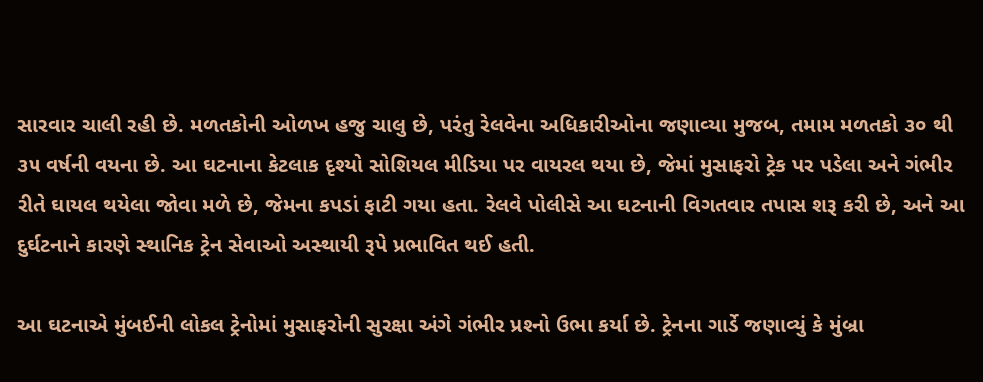સારવાર ચાલી રહી છે. મળતકોની ઓળખ હજુ ચાલુ છે, પરંતુ રેલવેના અધિકારીઓના જણાવ્‍યા મુજબ, તમામ મળતકો ૩૦ થી ૩૫ વર્ષની વયના છે. આ ઘટનાના કેટલાક દૃશ્‍યો સોશિયલ મીડિયા પર વાયરલ થયા છે, જેમાં મુસાફરો ટ્રેક પર પડેલા અને ગંભીર રીતે ઘાયલ થયેલા જોવા મળે છે, જેમના કપડાં ફાટી ગયા હતા. રેલવે પોલીસે આ ઘટનાની વિગતવાર તપાસ શરૂ કરી છે, અને આ દુર્ઘટનાને કારણે સ્‍થાનિક ટ્રેન સેવાઓ અસ્‍થાયી રૂપે પ્રભાવિત થઈ હતી.

આ ઘટનાએ મુંબઈની લોકલ ટ્રેનોમાં મુસાફરોની સુરક્ષા અંગે ગંભીર પ્રશ્‍નો ઉભા કર્યા છે. ટ્રેનના ગાર્ડે જણાવ્‍યું કે મુંબ્રા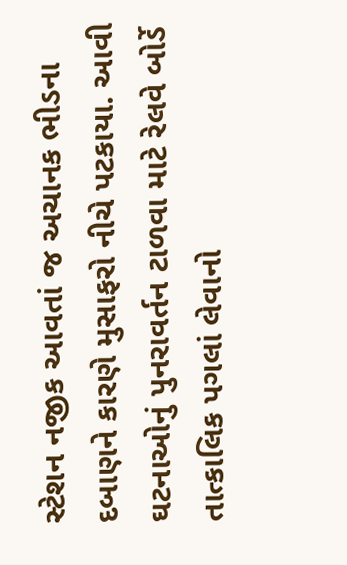સ્‍ટેશન નજીક આવતાં જ અચાનક ભીડના દબાણને કારણે મુસાફરો નીચે પટકાયા. આવી ઘટનાઓનું પુનરાવર્તન ટાળવા માટે રેલવે બોર્ડે તાત્‍કાલિક પગલાં લેવાનો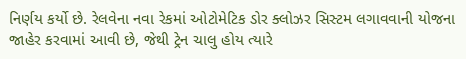નિર્ણય કર્યો છે. રેલવેના નવા રેકમાં ઓટોમેટિક ડોર ક્‍લોઝર સિસ્‍ટમ લગાવવાની યોજના જાહેર કરવામાં આવી છે, જેથી ટ્રેન ચાલુ હોય ત્‍યારે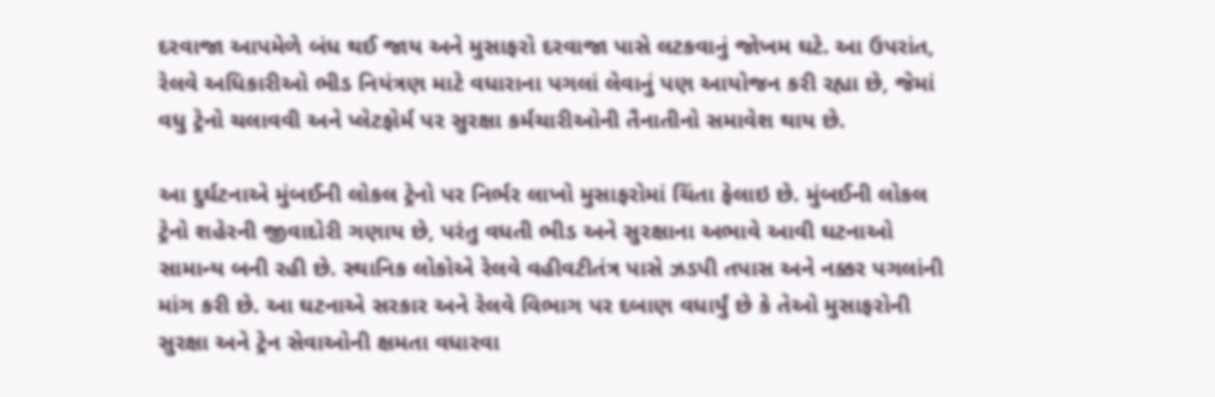દરવાજા આપમેળે બંધ થઈ જાય અને મુસાફરો દરવાજા પાસે લટકવાનું જોખમ ઘટે. આ ઉપરાંત, રેલવે અધિકારીઓ ભીડ નિયંત્રણ માટે વધારાના પગલાં લેવાનું પણ આયોજન કરી રહ્યા છે, જેમાં વધુ ટ્રેનો ચલાવવી અને પ્‍લેટફોર્મ પર સુરક્ષા કર્મચારીઓની તૈનાતીનો સમાવેશ થાય છે.

આ દુર્ઘટનાએ મુંબઈની લોકલ ટ્રેનો પર નિર્ભર લાખો મુસાફરોમાં ચિંતા ફેલાઇ છે. મુંબઈની લોકલ ટ્રેનો શહેરની જીવાદોરી ગણાય છે, પરંતુ વધતી ભીડ અને સુરક્ષાના અભાવે આવી ઘટનાઓ સામાન્‍ય બની રહી છે. સ્‍થાનિક લોકોએ રેલવે વહીવટીતંત્ર પાસે ઝડપી તપાસ અને નક્કર પગલાંની માંગ કરી છે. આ ઘટનાએ સરકાર અને રેલવે વિભાગ પર દબાણ વધાર્યું છે કે તેઓ મુસાફરોની સુરક્ષા અને ટ્રેન સેવાઓની ક્ષમતા વધારવા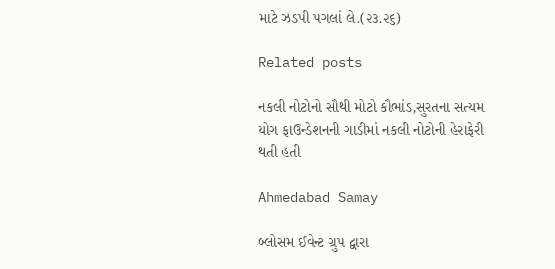માટે ઝડપી પગલાં લે.(૨૩.૨૬)

Related posts

નકલી નોટોનો સૌથી મોટો કૌભાંડ,સુરતના સત્‍યમ યોગ ફાઉન્‍ડેશનની ગાડીમાં નકલી નોટોની હેરાફેરી થતી હતી

Ahmedabad Samay

બ્લોસમ ઈવેન્ટ ગ્રુપ દ્વારા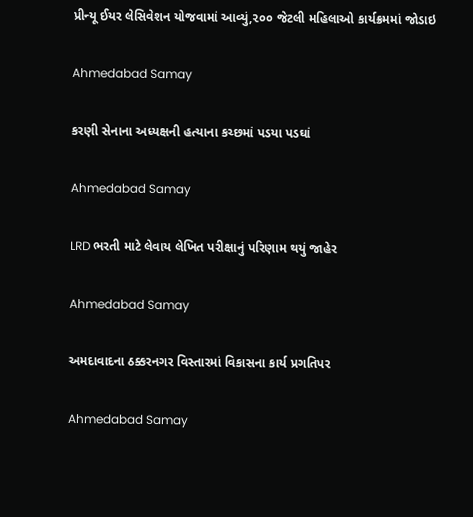પ્રીન્યૂ ઈયર લેસિવેશન યોજવામાં આવ્યું,૨૦૦ જેટલી મહિલાઓ કાર્યક્રમમાં જોડાઇ

Ahmedabad Samay

કરણી સેનાના અધ્યક્ષની હત્યાના કચ્છમાં પડયા પડઘાં

Ahmedabad Samay

LRD ભરતી માટે લેવાય લેખિત પરીક્ષાનું પરિણામ થયું જાહેર

Ahmedabad Samay

અમદાવાદના ઠક્કરનગર વિસ્તારમાં વિકાસના કાર્ય પ્રગતિપર

Ahmedabad Samay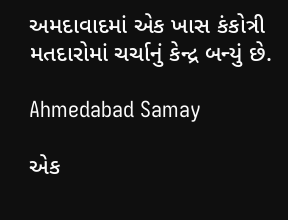અમદાવાદમાં એક ખાસ કંકોત્રી મતદારોમાં ચર્ચાનું કેન્દ્ર બન્યું છે.

Ahmedabad Samay

એક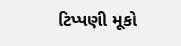ટિપ્પણી મૂકો